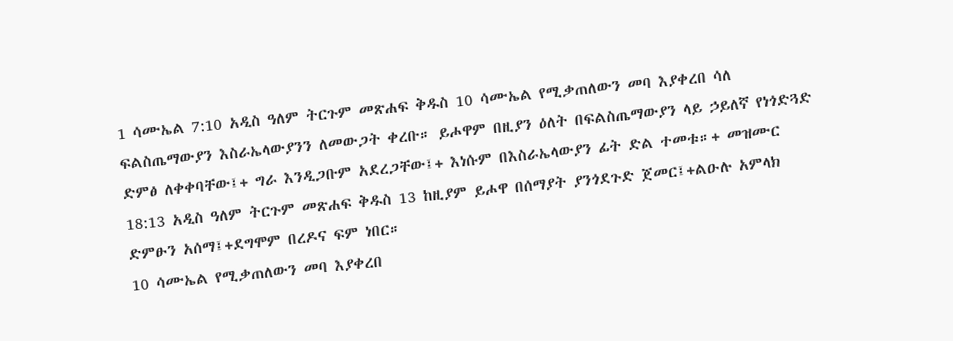1 ሳሙኤል 7:10 አዲስ ዓለም ትርጉም መጽሐፍ ቅዱስ 10 ሳሙኤል የሚቃጠለውን መባ እያቀረበ ሳለ ፍልስጤማውያን እስራኤላውያንን ለመውጋት ቀረቡ። ይሖዋም በዚያን ዕለት በፍልስጤማውያን ላይ ኃይለኛ የነጎድጓድ ድምፅ ለቀቀባቸው፤+ ግራ እንዲጋቡም አደረጋቸው፤+ እነሱም በእስራኤላውያን ፊት ድል ተመቱ።+ መዝሙር 18:13 አዲስ ዓለም ትርጉም መጽሐፍ ቅዱስ 13 ከዚያም ይሖዋ በሰማያት ያንጎደጉድ ጀመር፤+ልዑሉ አምላክ ድምፁን አሰማ፤+ደግሞም በረዶና ፍም ነበር።
10 ሳሙኤል የሚቃጠለውን መባ እያቀረበ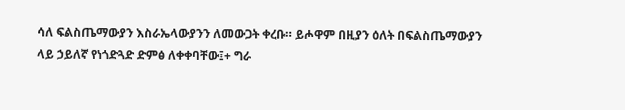ሳለ ፍልስጤማውያን እስራኤላውያንን ለመውጋት ቀረቡ። ይሖዋም በዚያን ዕለት በፍልስጤማውያን ላይ ኃይለኛ የነጎድጓድ ድምፅ ለቀቀባቸው፤+ ግራ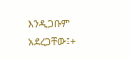እንዲጋቡም አደረጋቸው፤+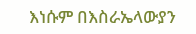እነሱም በእስራኤላውያን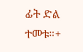ፊት ድል ተመቱ።+